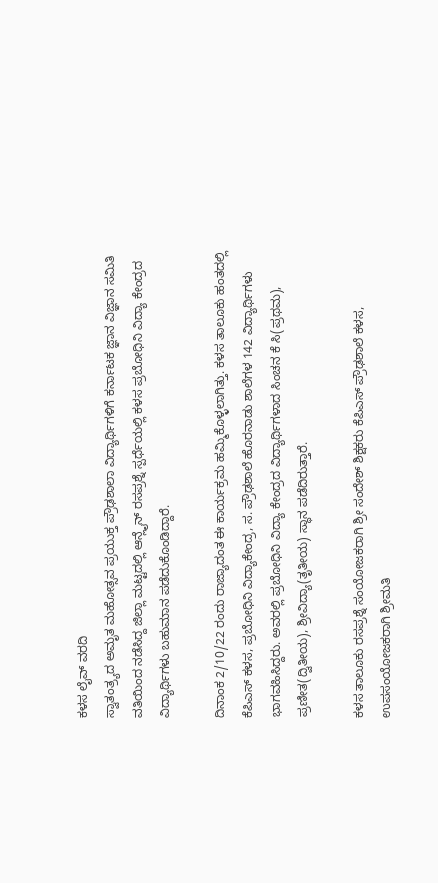ಕಳಸ ಲೈವ್ ವರದಿ
ಸ್ವಾತಂತ್ರ್ಯದ ಅಮೃತ ಮಹೋತ್ಸವ ಪ್ರಯುಕ್ತ ಪ್ರೌಢಶಾಲಾ ವಿದ್ಯಾರ್ಥಿಗಳಿಗೆ ಕರ್ನಾಟಕ ಜ್ಞಾನ ವಿಜ್ಞಾನ ಸಮಿತಿ ವತಿಯಿಂದ ನಡೆಸಿದ್ದ ಜಿಲ್ಲಾ ಮಟ್ಟದಲ್ಲಿ ಆನ್ಲೈನ್ ರಸಪ್ರಶ್ನೆ ಸ್ಪರ್ಧೆಯಲ್ಲಿ ಕಳಸ ಪ್ರಬೋಧಿನಿ ವಿದ್ಯಾ ಕೇಂದ್ರದ ವಿದ್ಯಾರ್ಥಿಗಳು ಬಹುಮಾನ ಪಡೆದುಕೊಂಡಿದ್ದಾರೆ.

ದಿನಾಂಕ 2/10/22 ರಂದು ರಾಜ್ಯಾದಂತ ಈ ಕಾರ್ಯಕ್ರಮ ಹಮ್ಮಿಕೊಳ್ಳಲಾಗಿತ್ತು. ಕಳಸ ತಾಲೂಕು ಹಂತದಲ್ಲಿ ಕೆಪಿಎಸ್ ಕಳಸ, ಪ್ರಬೋಧಿನಿ ವಿದ್ಯಾಕೇಂದ್ರ, ಸ. ಪ್ರೌಢಶಾಲೆ ಹೊರನಾಡು ಶಾಲೆಗಳ 142 ವಿದ್ಯಾರ್ಥಿಗಳು ಭಾಗವಹಿಸಿದ್ದರು. ಅವರಲ್ಲಿ ಪ್ರಬೋಧಿನಿ ವಿದ್ಯಾ ಕೇಂದ್ರದ ವಿದ್ಯಾರ್ಥಿಗಳಾದ ಸಿಂಚನ ಕೆ ಸಿ(ಪ್ರಥಮ), ಪ್ರಣೀತ(ದ್ವಿತೀಯ), ಶ್ರೀವಿದ್ಯಾ(ತೃತೀಯ) ಸ್ಥಾನ ಪಡೆದಿರುತ್ತಾರೆ.

ಕಳಸ ತಾಲೂಕು ರಸಪ್ರಶ್ನೆ ಸಂಯೋಜಕರಾಗಿ ಶ್ರೀ ಸಂದೇಶ್ ಶಿಕ್ಷಕರು ಕೆಪಿಎಸ್ ಪ್ರೌಢಶಾಲೆ ಕಳಸ, ಉಪಸಂಯೋಜಕರಾಗಿ ಶ್ರೀಮತಿ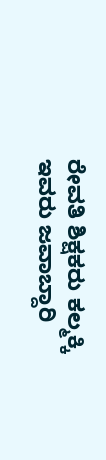ರೇವತಿ ಶಿಕ್ಷಕರು ಕಲ್ಮಕ್ಕಿ ಇವರು ಜವಾಬ್ದಾರಿ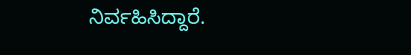ನಿರ್ವಹಿಸಿದ್ದಾರೆ.